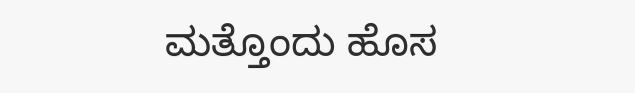ಮತ್ತೊಂದು ಹೊಸ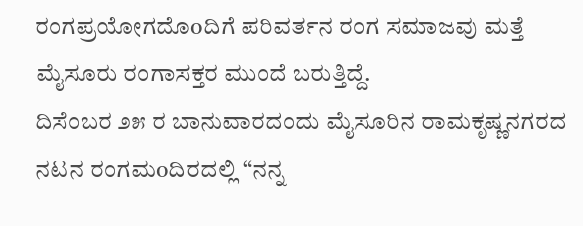ರಂಗಪ್ರಯೋಗದೊoದಿಗೆ ಪರಿವರ್ತನ ರಂಗ ಸಮಾಜವು ಮತ್ತೆ ಮೈಸೂರು ರಂಗಾಸಕ್ತರ ಮುಂದೆ ಬರುತ್ತಿದ್ದೆ.
ದಿಸೆಂಬರ ೨೫ ರ ಬಾನುವಾರದಂದು ಮೈಸೂರಿನ ರಾಮಕೃಷ್ಣನಗರದ ನಟನ ರಂಗಮoದಿರದಲ್ಲಿ “ನನ್ನ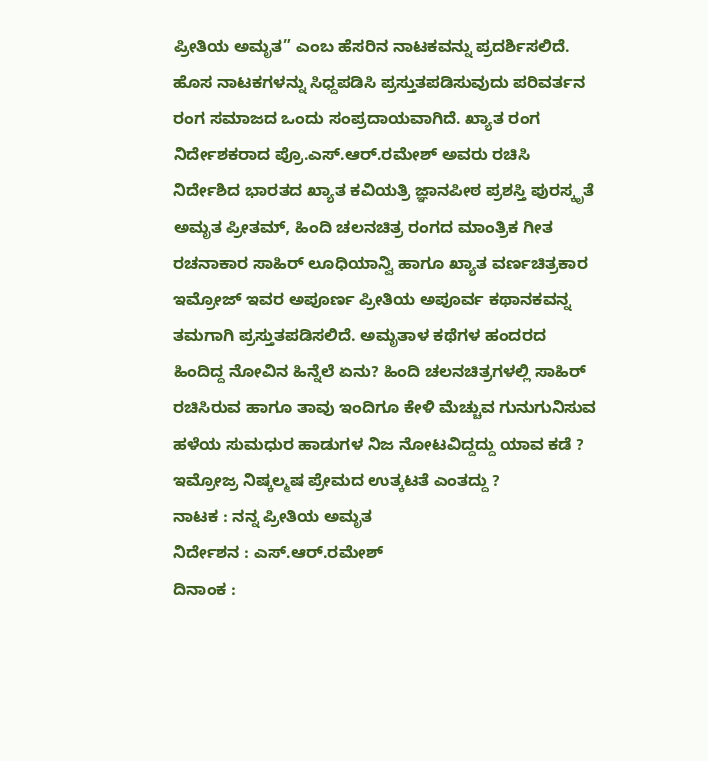ಪ್ರೀತಿಯ ಅಮೃತ” ಎಂಬ ಹೆಸರಿನ ನಾಟಕವನ್ನು ಪ್ರದರ್ಶಿಸಲಿದೆ.
ಹೊಸ ನಾಟಕಗಳನ್ನು ಸಿಧ್ದಪಡಿಸಿ ಪ್ರಸ್ತುತಪಡಿಸುವುದು ಪರಿವರ್ತನ ರಂಗ ಸಮಾಜದ ಒಂದು ಸಂಪ್ರದಾಯವಾಗಿದೆ. ಖ್ಯಾತ ರಂಗ ನಿರ್ದೇಶಕರಾದ ಪ್ರೊ.ಎಸ್.ಆರ್.ರಮೇಶ್ ಅವರು ರಚಿಸಿ ನಿರ್ದೇಶಿದ ಭಾರತದ ಖ್ಯಾತ ಕವಿಯತ್ರಿ ಜ್ಞಾನಪೀಠ ಪ್ರಶಸ್ತಿ ಪುರಸ್ಕೃತೆ ಅಮೃತ ಪ್ರೀತಮ್, ಹಿಂದಿ ಚಲನಚಿತ್ರ ರಂಗದ ಮಾಂತ್ರಿಕ ಗೀತ ರಚನಾಕಾರ ಸಾಹಿರ್ ಲೂಧಿಯಾನ್ವಿ ಹಾಗೂ ಖ್ಯಾತ ವರ್ಣಚಿತ್ರಕಾರ ಇಮ್ರೋಜ್ ಇವರ ಅಪೂರ್ಣ ಪ್ರೀತಿಯ ಅಪೂರ್ವ ಕಥಾನಕವನ್ನ ತಮಗಾಗಿ ಪ್ರಸ್ತುತಪಡಿಸಲಿದೆ. ಅಮೃತಾಳ ಕಥೆಗಳ ಹಂದರದ ಹಿಂದಿದ್ದ ನೋವಿನ ಹಿನ್ನೆಲೆ ಏನು? ಹಿಂದಿ ಚಲನಚಿತ್ರಗಳಲ್ಲಿ ಸಾಹಿರ್ ರಚಿಸಿರುವ ಹಾಗೂ ತಾವು ಇಂದಿಗೂ ಕೇಳಿ ಮೆಚ್ಚುವ ಗುನುಗುನಿಸುವ ಹಳೆಯ ಸುಮಧುರ ಹಾಡುಗಳ ನಿಜ ನೋಟವಿದ್ದದ್ದು ಯಾವ ಕಡೆ ? ಇಮ್ರೋಜ್ರ ನಿಷ್ಕಲ್ಮಷ ಪ್ರೇಮದ ಉತ್ಕಟತೆ ಎಂತದ್ದು ?
ನಾಟಕ : ನನ್ನ ಪ್ರೀತಿಯ ಅಮೃತ
ನಿರ್ದೇಶನ : ಎಸ್.ಆರ್.ರಮೇಶ್
ದಿನಾಂಕ :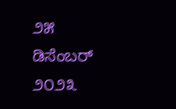೨೫ ಡಿಸೆಂಬರ್ ೨೦೨೩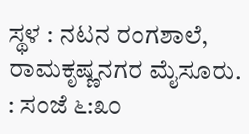ಸ್ಥಳ : ನಟನ ರಂಗಶಾಲೆ, ರಾಮಕೃಷ್ಣನಗರ ಮೈಸೂರು.
: ಸಂಜೆ ೬:೩೦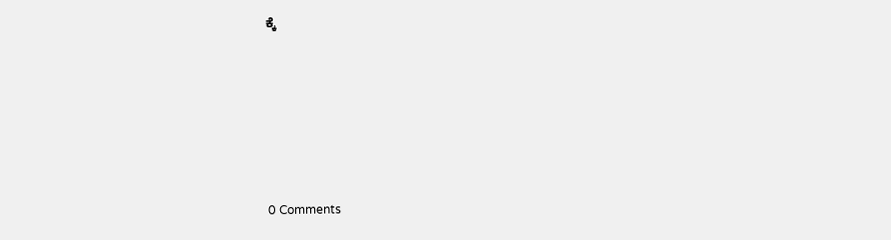ಕ್ಕೆ






0 Comments